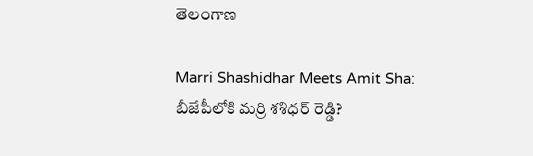తెలంగాణ

Marri Shashidhar Meets Amit Sha: బీజేపీలోకి మర్రి శశిధర్ రెడ్డి?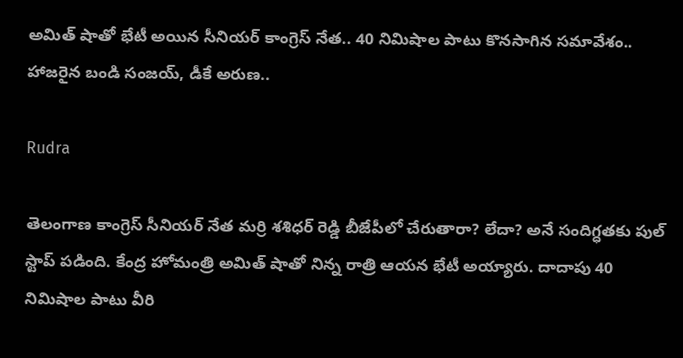అమిత్ షాతో భేటీ అయిన సీనియర్ కాంగ్రెస్ నేత.. 40 నిమిషాల పాటు కొనసాగిన సమావేశం.. హాజరైన బండి సంజయ్, డీకే అరుణ..

Rudra

తెలంగాణ కాంగ్రెస్ సీనియర్ నేత మర్రి శశిధర్ రెడ్డి బీజేపీలో చేరుతారా? లేదా? అనే సందిగ్ధతకు పుల్ స్టాప్ పడింది. కేంద్ర హోమంత్రి అమిత్ షాతో నిన్న రాత్రి ఆయన భేటీ అయ్యారు. దాదాపు 40 నిమిషాల పాటు వీరి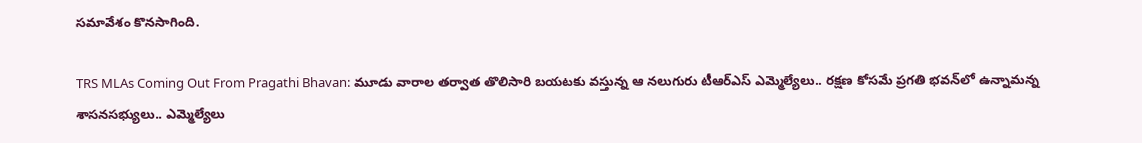సమావేశం కొనసాగింది.

TRS MLAs Coming Out From Pragathi Bhavan: మూడు వారాల తర్వాత తొలిసారి బయటకు వస్తున్న ఆ నలుగురు టీఆర్ఎస్ ఎమ్మెల్యేలు.. రక్షణ కోసమే ప్రగతి భవన్‌లో ఉన్నామన్న శాసనసభ్యులు.. ఎమ్మెల్యేలు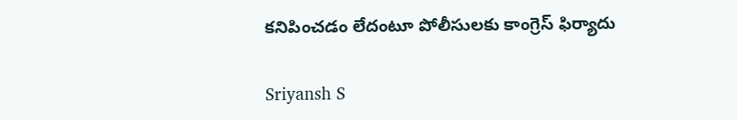కనిపించడం లేదంటూ పోలీసులకు కాంగ్రెస్ ఫిర్యాదు

Sriyansh S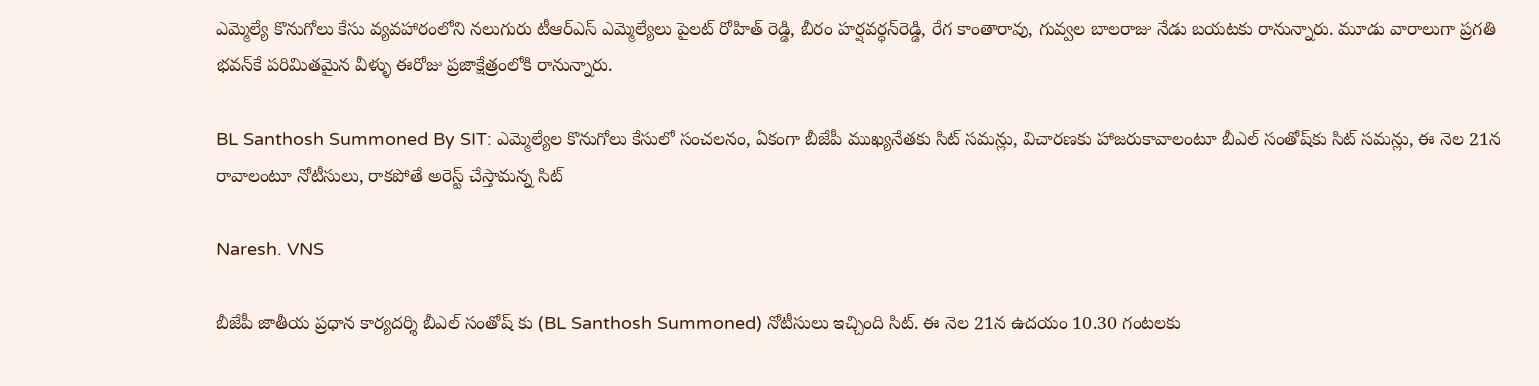ఎమ్మెల్యే కొనుగోలు కేసు వ్యవహారంలోని నలుగురు టీఆర్ఎస్ ఎమ్మెల్యేలు పైలట్ రోహిత్ రెడ్డి, బీరం హర్షవర్ధన్‌రెడ్డి, రేగ కాంతారావు, గువ్వల బాలరాజు నేడు బయటకు రానున్నారు. మూడు వారాలుగా ప్రగతి భవన్‌కే పరిమితమైన వీళ్ళు ఈరోజు ప్రజాక్షేత్రంలోకి రానున్నారు.

BL Santhosh Summoned By SIT: ఎమ్మెల్యేల కొనుగోలు కేసులో సంచలనం, ఏకంగా బీజేపీ ముఖ్యనేతకు సిట్ సమన్లు, విచారణకు హాజరుకావాలంటూ బీఎల్‌ సంతోష్‌కు సిట్ సమన్లు, ఈ నెల 21న రావాలంటూ నోటీసులు, రాకపోతే అరెస్ట్ చేస్తామన్న సిట్

Naresh. VNS

బీజేపీ జాతీయ ప్రధాన కార్యదర్శి బీఎల్ సంతోష్ కు (BL Santhosh Summoned) నోటీసులు ఇచ్చింది సిట్. ఈ నెల 21న ఉదయం 10.30 గంటలకు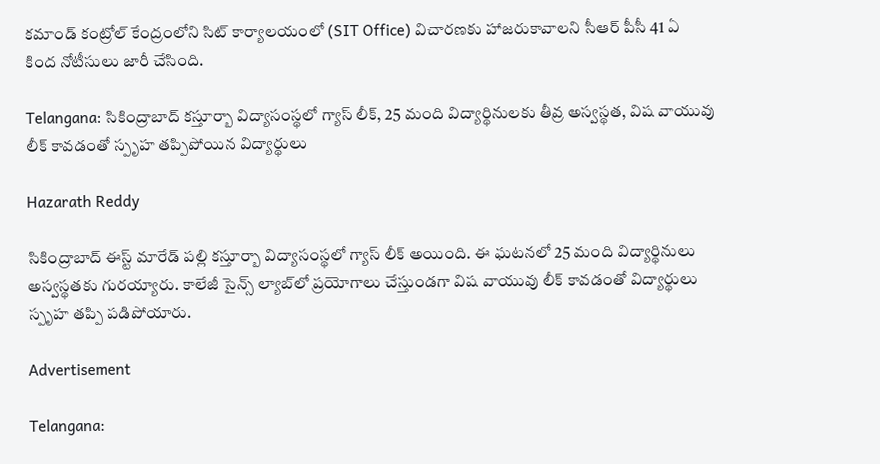కమాండ్ కంట్రోల్‌ కేంద్రంలోని సిట్ కార్యాలయంలో (SIT Office) విచారణకు హాజరుకావాలని సీఆర్ పీసీ 41 ఏ కింద నోటీసులు జారీ చేసింది.

Telangana: సికింద్రాబాద్ కస్తూర్బా విద్యాసంస్థలో గ్యాస్ లీక్, 25 మంది విద్యార్థినులకు తీవ్ర అస్వస్థత, విష వాయువు లీక్‌ కావడంతో స్పృహ తప్పిపోయిన విద్యార్థులు

Hazarath Reddy

సికింద్రాబాద్ ఈస్ట్ మారేడ్‌ పల్లి కస్తూర్బా విద్యాసంస్థలో గ్యాస్ లీక్ అయింది. ఈ ఘటనలో 25 మంది విద్యార్థినులు అస్వస్థతకు గురయ్యారు. కాలేజీ సైన్స్ ల్యాబ్‌లో ప్రయోగాలు చేస్తుండగా విష వాయువు లీక్‌ కావడంతో విద్యార్థులు స్పృహ తప్పి పడిపోయారు.

Advertisement

Telangana: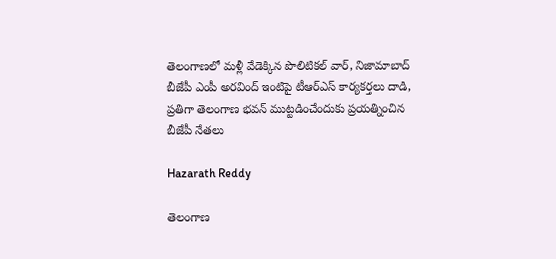తెలంగాణలో మళ్లీ వేడెక్కిన పొలిటికల్‌ వార్‌, నిజామాబాద్‌ బీజేపీ ఎంపీ అరవింద్‌ ఇంటిపై టీఆర్ఎస్ కార్యకర్తలు దాడి, ప్రతిగా తెలంగాణ భవన్ ముట్టడించేందుకు ప్రయత్నించిన బీజేపీ నేతలు

Hazarath Reddy

తెలంగాణ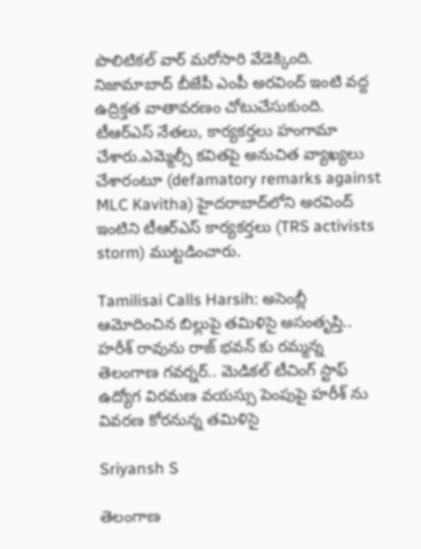పొలిటికల్‌ వార్‌ మరోసారి వేడెక్కింది. నిజామాబాద్‌ బీజేపీ ఎంపీ అరవింద్‌ ఇంటి వద్ద ఉద్రిక్తత వాతావరణం చోటుచేసుకుంది. టీఆర్‌ఎస్‌ నేతలు, కార్యకర్తలు హంగామా చేశారు.ఎమ్మెల్సీ కవితపై అనుచిత వ్యాఖ్యలు చేశారంటూ (defamatory remarks against MLC Kavitha) హైదరాబాద్‌లోని అరవింద్‌ ఇంటిని టీఆర్‌ఎస్‌ కార్యకర్తలు (TRS activists storm) ముట్టడించారు.

Tamilisai Calls Harsih: అసెంబ్లీ ఆమోదించిన బిల్లుపై తమిళిసై అసంతృప్తి.. హరీశ్ రావును రాజ్ భవన్ కు రమ్మన్న తెలంగాణ గవర్నర్.. మెడికల్ టీచింగ్ స్టాఫ్ ఉద్యోగ విరమణ వయస్సు పెంపుపై హరీశ్ ను వివరణ కోరనున్న తమిళిసై

Sriyansh S

తెలంగాణ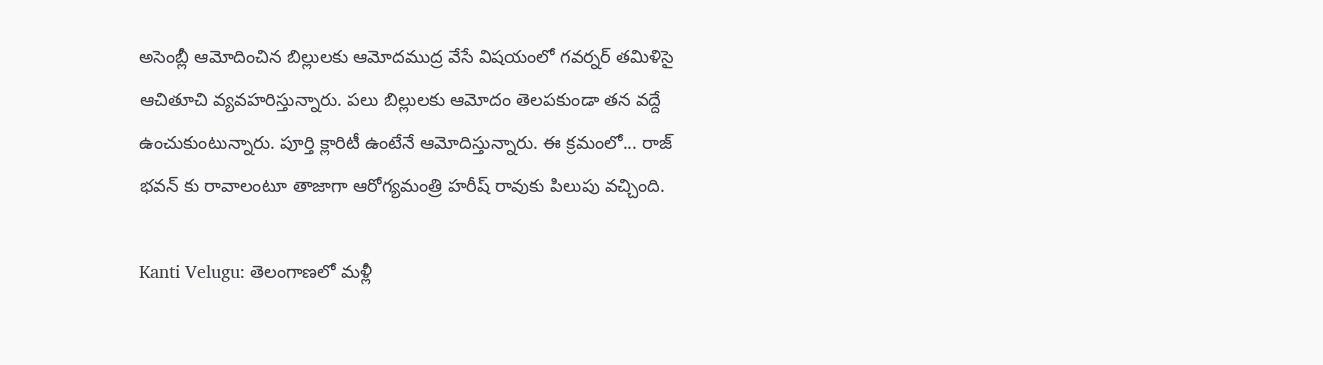అసెంబ్లీ ఆమోదించిన బిల్లులకు ఆమోదముద్ర వేసే విషయంలో గవర్నర్ తమిళిసై ఆచితూచి వ్యవహరిస్తున్నారు. పలు బిల్లులకు ఆమోదం తెలపకుండా తన వద్దే ఉంచుకుంటున్నారు. పూర్తి క్లారిటీ ఉంటేనే ఆమోదిస్తున్నారు. ఈ క్రమంలో... రాజ్ భవన్ కు రావాలంటూ తాజాగా ఆరోగ్యమంత్రి హరీష్ రావుకు పిలుపు వచ్చింది.

Kanti Velugu: తెలంగాణలో మళ్లీ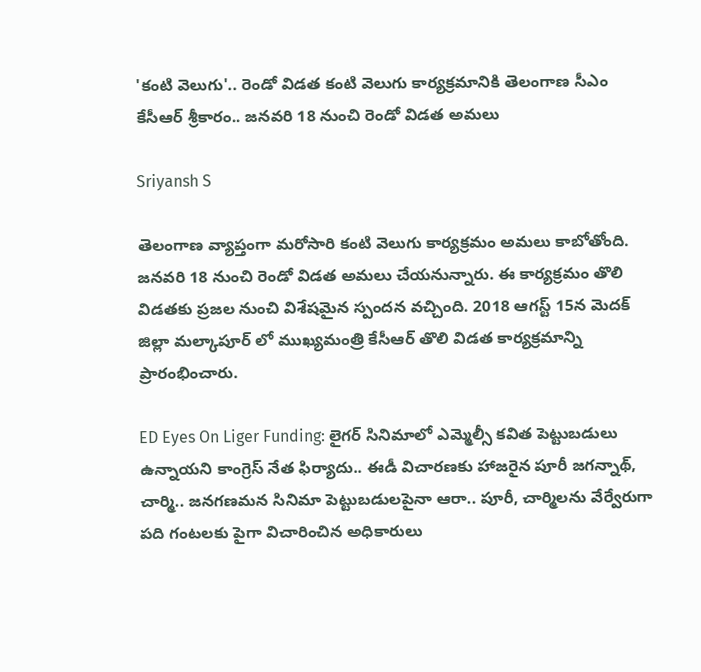'కంటి వెలుగు'.. రెండో విడత కంటి వెలుగు కార్యక్రమానికి తెలంగాణ సీఎం కేసీఆర్ శ్రీకారం.. జనవరి 18 నుంచి రెండో విడత అమలు

Sriyansh S

తెలంగాణ వ్యాప్తంగా మరోసారి కంటి వెలుగు కార్యక్రమం అమలు కాబోతోంది. జనవరి 18 నుంచి రెండో విడత అమలు చేయనున్నారు. ఈ కార్యక్రమం తొలి విడతకు ప్రజల నుంచి విశేషమైన స్పందన వచ్చింది. 2018 ఆగస్ట్ 15న మెదక్ జిల్లా మల్కాపూర్ లో ముఖ్యమంత్రి కేసీఆర్ తొలి విడత కార్యక్రమాన్ని ప్రారంభించారు.

ED Eyes On Liger Funding: లైగర్ సినిమాలో ఎమ్మెల్సీ కవిత పెట్టుబడులు ఉన్నాయని కాంగ్రెస్ నేత ఫిర్యాదు.. ఈడీ విచారణకు హాజరైన పూరీ జగన్నాథ్, చార్మి.. జనగణమన సినిమా పెట్టుబడులపైనా ఆరా.. పూరీ, చార్మిలను వేర్వేరుగా పది గంటలకు పైగా విచారించిన అధికారులు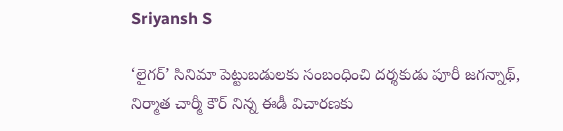Sriyansh S

‘లైగర్’ సినిమా పెట్టుబడులకు సంబంధించి దర్శకుడు పూరీ జగన్నాథ్, నిర్మాత చార్మీ కౌర్‌ నిన్న ఈడీ విచారణకు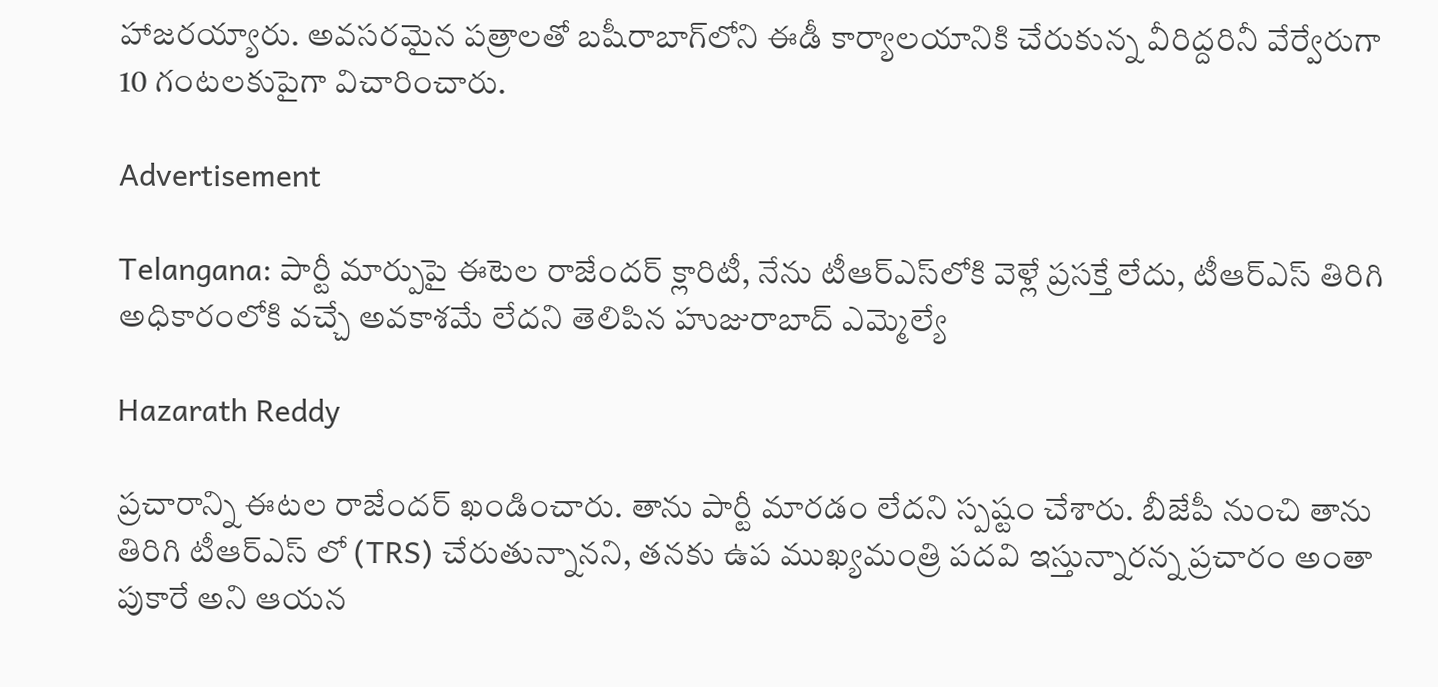హాజరయ్యారు. అవసరమైన పత్రాలతో బషీరాబాగ్‌లోని ఈడీ కార్యాలయానికి చేరుకున్న వీరిద్దరినీ వేర్వేరుగా 10 గంటలకుపైగా విచారించారు.

Advertisement

Telangana: పార్టీ మార్పుపై ఈటెల రాజేందర్ క్లారిటీ, నేను టీఆర్ఎస్‌లోకి వెళ్లే ప్రసక్తే లేదు, టీఆర్‌ఎస్‌ తిరిగి అధికారంలోకి వచ్చే అవకాశమే లేదని తెలిపిన హుజురాబాద్ ఎమ్మెల్యే

Hazarath Reddy

ప్రచారాన్ని ఈటల రాజేందర్ ఖండించారు. తాను పార్టీ మారడం లేదని స్పష్టం చేశారు. బీజేపీ నుంచి తాను తిరిగి టీఆర్ఎస్ లో (TRS) చేరుతున్నానని, తనకు ఉప ముఖ్యమంత్రి పదవి ఇస్తున్నారన్న ప్రచారం అంతా పుకారే అని ఆయన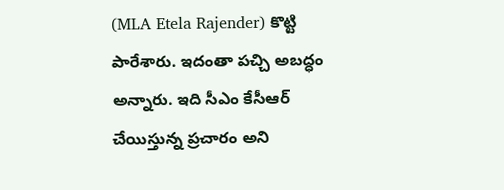(MLA Etela Rajender) కొట్టి పారేశారు. ఇదంతా పచ్చి అబద్ధం అన్నారు. ఇది సీఎం కేసీఆర్ చేయిస్తున్న ప్రచారం అని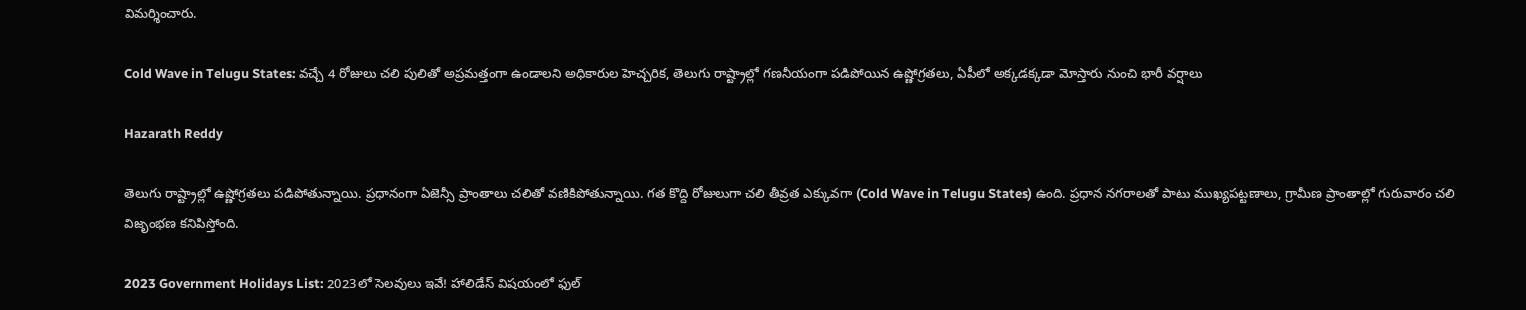విమర్శించారు.

Cold Wave in Telugu States: వచ్చే 4 రోజులు చలి పులితో అప్రమత్తంగా ఉండాలని అధికారుల హెచ్చరిక, తెలుగు రాష్ట్రాల్లో గణనీయంగా పడిపోయిన ఉష్ణోగ్రతలు, ఏపీలో అక్కడక్కడా మోస్తారు నుంచి భారీ వర్షాలు

Hazarath Reddy

తెలుగు రాష్ట్రాల్లో ఉష్ణోగ్రతలు పడిపోతున్నాయి. ప్రధానంగా ఏజెన్సీ ప్రాంతాలు చలితో వణికిపోతున్నాయి. గత కొద్ది రోజులుగా చలి తీవ్రత ఎక్కువగా (Cold Wave in Telugu States) ఉంది. ప్రధాన నగరాలతో పాటు ముఖ్యపట్టణాలు, గ్రామీణ ప్రాంతాల్లో గురువారం చలి విజృంభణ కనిపిస్తోంది.

2023 Government Holidays List: 2023లో సెలవులు ఇవే! హాలిడేస్ విషయంలో ఫుల్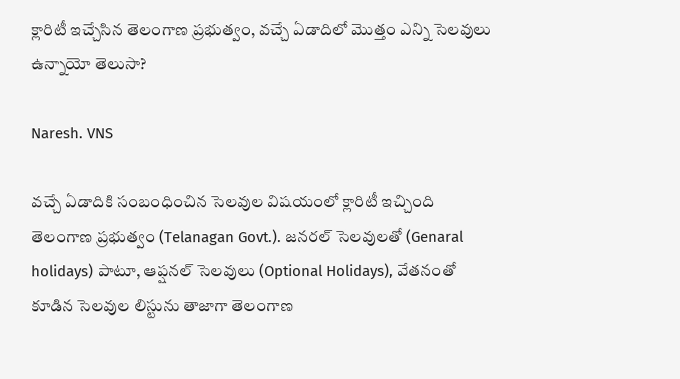క్లారిటీ ఇచ్చేసిన తెలంగాణ ప్రభుత్వం, వచ్చే ఏడాదిలో మొత్తం ఎన్ని సెలవులు ఉన్నాయో తెలుసా?

Naresh. VNS

వచ్చే ఏడాదికి సంబంధించిన సెలవుల విషయంలో క్లారిటీ ఇచ్చింది తెలంగాణ ప్రభుత్వం (Telanagan Govt.). జనరల్ సెలవులతో (Genaral holidays) పాటూ, ఆప్షనల్ సెలవులు (Optional Holidays), వేతనంతో కూడిన సెలవుల లిస్టును తాజాగా తెలంగాణ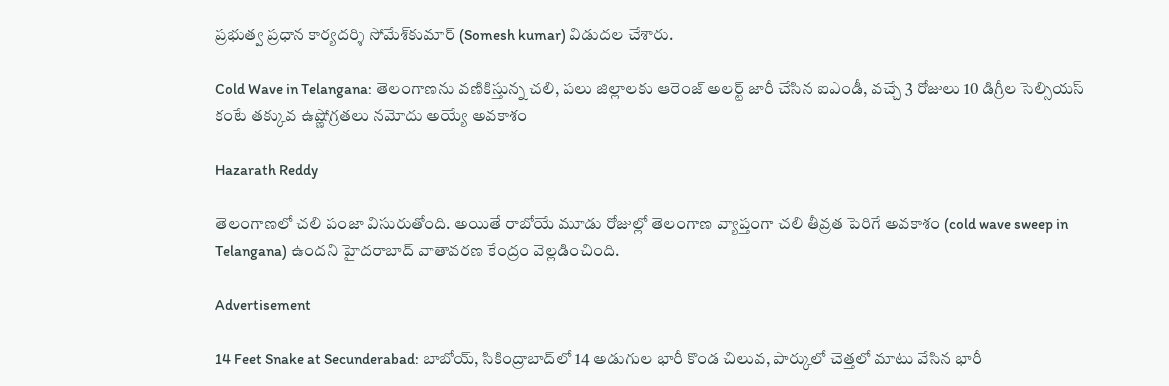ప్రభుత్వ ప్రధాన కార్యదర్శి సోమేశ్‌కుమార్‌ (Somesh kumar) విడుదల చేశారు.

Cold Wave in Telangana: తెలంగాణను వణికిస్తున్న చలి, పలు జిల్లాలకు ఆరెంజ్ అలర్ట్ జారీ చేసిన ఐఎండీ, వచ్చే 3 రోజులు 10 డిగ్రీల సెల్సియ‌స్ కంటే త‌క్కువ ఉష్ణోగ్ర‌త‌లు న‌మోదు అయ్యే అవ‌కాశం

Hazarath Reddy

తెలంగాణలో చలి పంజా విసురుతోంది. అయితే రాబోయే మూడు రోజుల్లో తెలంగాణ వ్యాప్తంగా చ‌లి తీవ్ర‌త పెరిగే అవ‌కాశం (cold wave sweep in Telangana) ఉంద‌ని హైద‌రాబాద్ వాతావ‌ర‌ణ కేంద్రం వెల్ల‌డించింది.

Advertisement

14 Feet Snake at Secunderabad: బాబోయ్, సికింద్రాబాద్‌లో 14 అడుగుల భారీ కొండ చిలువ, పార్కులో చెత్తలో మాటు వేసిన భారీ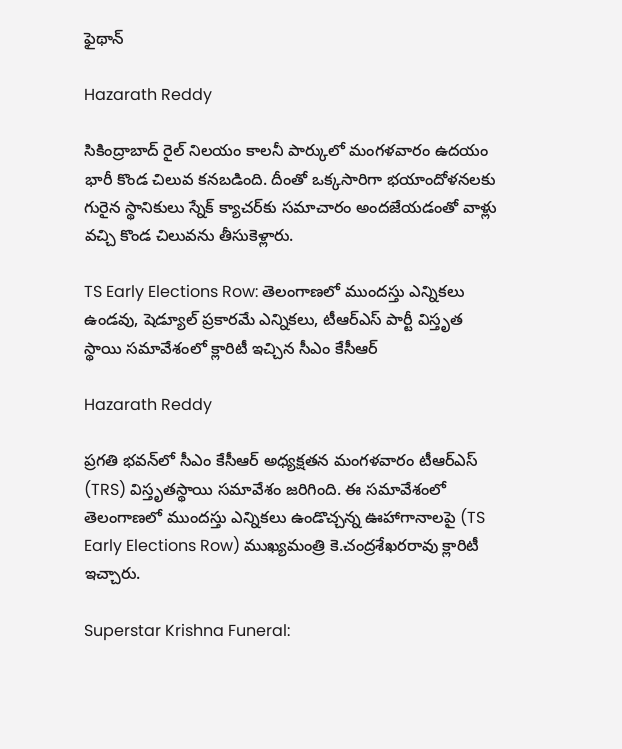ఫైథాన్

Hazarath Reddy

సికింద్రాబాద్‌ రైల్‌ నిలయం కాలనీ పార్కులో మంగళవారం ఉదయం భారీ కొండ చిలువ కనబడింది. దీంతో ఒక్కసారిగా భయాందోళనలకు గురైన స్థానికులు స్నేక్‌ క్యాచర్‌కు సమాచారం అందజేయడంతో వాళ్లు వచ్చి కొండ చిలువను తీసుకెళ్లారు.

TS Early Elections Row: తెలంగాణలో ముందస్తు ఎన్నికలు ఉండవు, షెడ్యూల్ ప్రకారమే ఎన్నికలు, టీఆర్ఎస్ పార్టీ విస్తృత స్థాయి స‌మావేశంలో క్లారిటీ ఇచ్చిన సీఎం కేసీఆర్

Hazarath Reddy

ప్రగతి భవన్‌లో సీఎం కేసీఆర్‌ అధ్యక్షతన మంగళవారం టీఆర్‌ఎస్‌ (TRS) విస్తృతస్థాయి సమావేశం జరిగింది. ఈ సమావేశంలో తెలంగాణలో ముందస్తు ఎన్నికలు ఉండొచ్చన్న ఊహాగానాలపై (TS Early Elections Row) ముఖ్యమంత్రి కె.చంద్రశేఖరరావు క్లారిటీ ఇచ్చారు.

Superstar Krishna Funeral: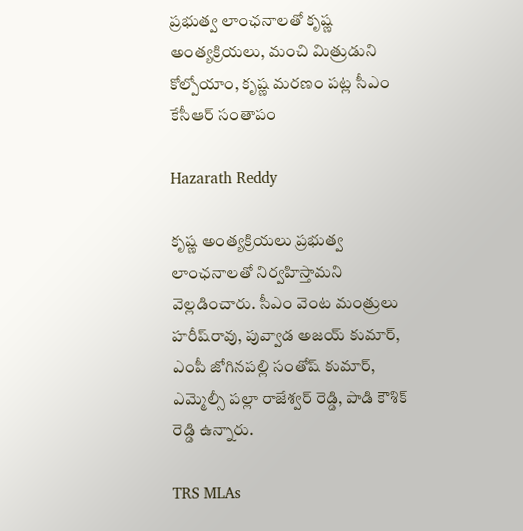ప్రభుత్వ లాంఛనాలతో కృష్ణ అంత్యక్రియలు, మంచి మిత్రుడుని కోల్పోయాం, కృష్ణ మరణం పట్ల సీఎం కేసీఆర్‌ సంతాపం

Hazarath Reddy

కృష్ణ అంత్యక్రియలు ప్రభుత్వ లాంఛనాలతో నిర్వహిస్తామని వెల్లడించారు. సీఎం వెంట మంత్రులు హరీష్‌రావు, పువ్వాడ అజయ్‌ కుమార్, ఎంపీ జోగినపల్లి సంతోష్‌ కుమార్‌, ఎమ్మెల్సీ పల్లా రాజేశ్వర్‌ రెడ్డి, పాడి కౌశిక్‌ రెడ్డి ఉన్నారు.

TRS MLAs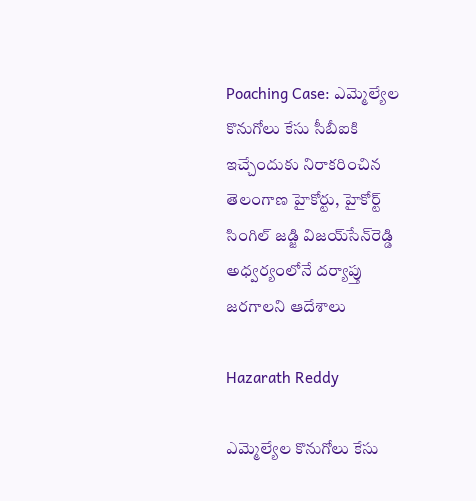Poaching Case: ఎమ్మెల్యేల కొనుగోలు కేసు సీబీఐకి ఇచ్చేందుకు నిరాకరించిన తెలంగాణ హైకోర్టు, హైకోర్ట్‌ సింగిల్‌ జడ్జి విజయ్‌సేన్‌రెడ్డి అధ్వర్యంలోనే దర్యాప్తు జరగాలని ఆదేశాలు

Hazarath Reddy

ఎమ్మెల్యేల కొనుగోలు కేసు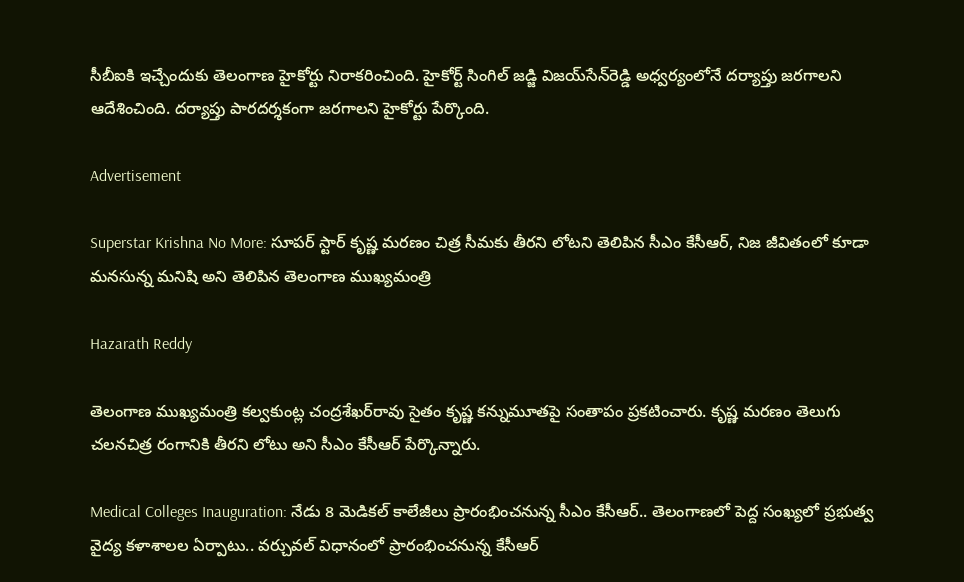సీబీఐకి ఇచ్చేందుకు తెలంగాణ హైకోర్టు నిరాకరించింది. హైకోర్ట్‌ సింగిల్‌ జడ్జి విజయ్‌సేన్‌రెడ్డి అధ్వర్యంలోనే దర్యాప్తు జరగాలని ఆదేశించింది. దర్యాప్తు పారదర్శకంగా జరగాలని హైకోర్టు పేర్కొంది.

Advertisement

Superstar Krishna No More: సూపర్ స్టార్ కృష్ణ మరణం చిత్ర సీమకు తీరని లోటని తెలిపిన సీఎం కేసీఆర్, నిజ జీవితంలో కూడా మనసున్న మనిషి అని తెలిపిన తెలంగాణ ముఖ్యమంత్రి

Hazarath Reddy

తెలంగాణ ముఖ్యమంత్రి కల్వకుంట్ల చంద్రశేఖర్‌రావు సైతం కృష్ణ కన్నుమూతపై సంతాపం ప్రకటించారు. కృష్ణ మరణం తెలుగు చలనచిత్ర రంగానికి తీరని లోటు అని సీఎం కేసీఆర్‌ పేర్కొన్నారు.

Medical Colleges Inauguration: నేడు 8 మెడికల్ కాలేజీలు ప్రారంభించనున్న సీఎం కేసీఆర్.. తెలంగాణలో పెద్ద సంఖ్యలో ప్రభుత్వ వైద్య కళాశాలల ఏర్పాటు.. వర్చువల్ విధానంలో ప్రారంభించనున్న కేసీఆర్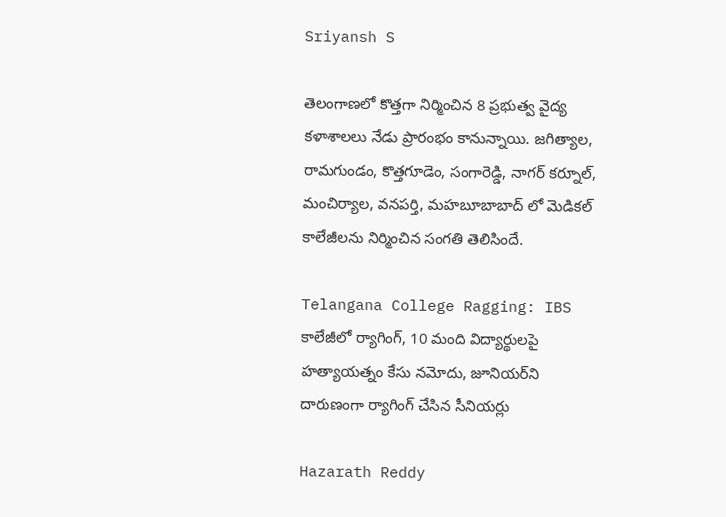Sriyansh S

తెలంగాణలో కొత్తగా నిర్మించిన 8 ప్రభుత్వ వైద్య కళాశాలలు నేడు ప్రారంభం కానున్నాయి. జగిత్యాల, రామగుండం, కొత్తగూడెం, సంగారెడ్డి, నాగర్ కర్నూల్, మంచిర్యాల, వనపర్తి, మహబూబాబాద్ లో మెడికల్ కాలేజీలను నిర్మించిన సంగతి తెలిసిందే.

Telangana College Ragging: IBS కాలేజీలో ర్యాగింగ్, 10 మంది విద్యార్థులపై హత్యాయత్నం కేసు నమోదు, జూనియర్‌ని దారుణంగా ర్యాగింగ్ చేసిన సీనియర్లు

Hazarath Reddy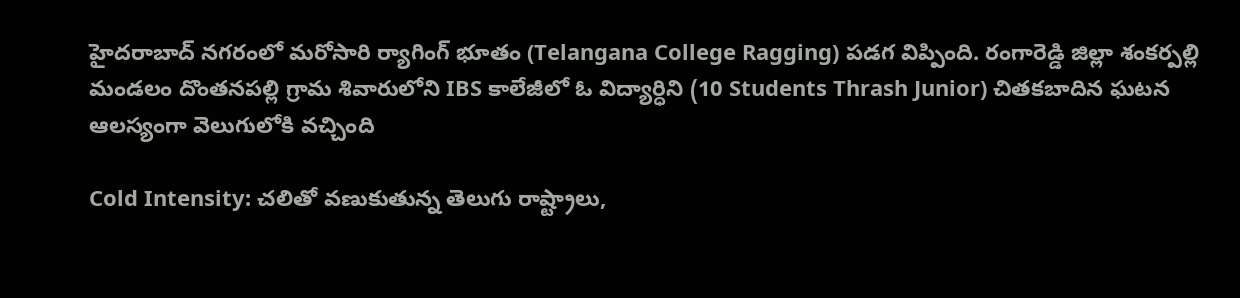హైదరాబాద్‌ నగరంలో మరోసారి ర్యాగింగ్ భూతం (Telangana College Ragging) పడగ విప్పింది. రంగారెడ్డి జిల్లా శంకర్పల్లి మండలం దొంతనపల్లి గ్రామ శివారులోని IBS కాలేజీలో ఓ విద్యార్ధిని (10 Students Thrash Junior) చితకబాదిన ఘటన ఆలస్యంగా వెలుగులోకి వచ్చింది

Cold Intensity: చలితో వణుకుతున్న తెలుగు రాష్ట్రాలు,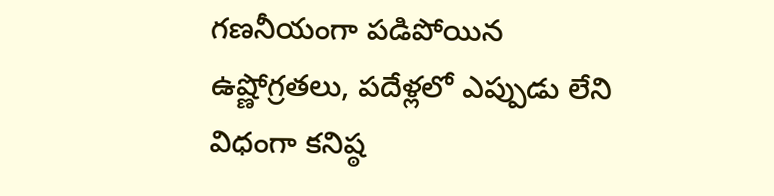గణనీయంగా పడిపోయిన ఉష్ణోగ్రతలు, పదేళ్లలో ఎప్పుడు లేని విధంగా కనిష్ఠ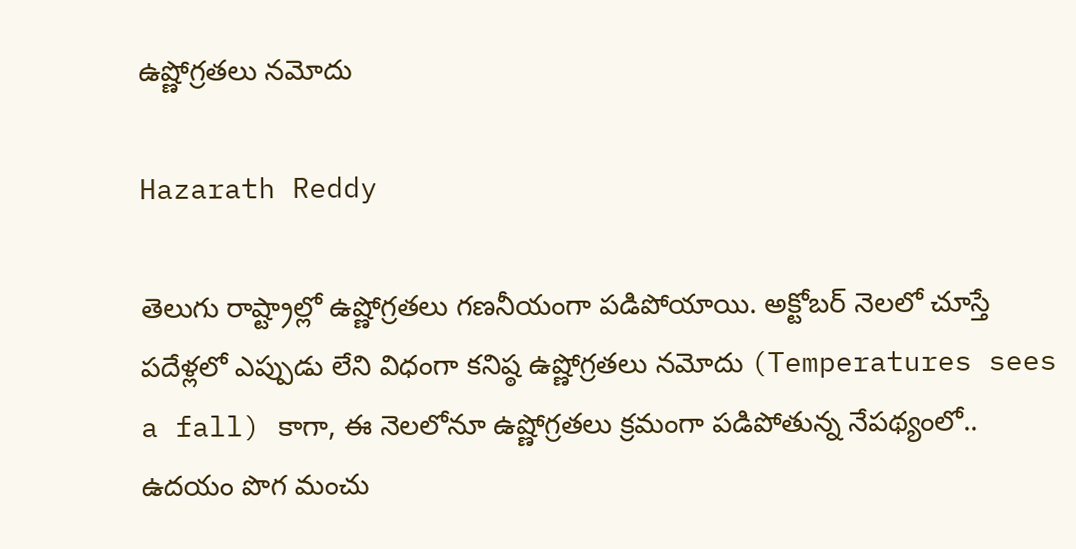ఉష్ణోగ్రతలు నమోదు

Hazarath Reddy

తెలుగు రాష్ట్రాల్లో ఉష్ణోగ్రతలు గణనీయంగా పడిపోయాయి. అక్టోబర్ నెలలో చూస్తే పదేళ్లలో ఎప్పుడు లేని విధంగా కనిష్ఠ ఉష్ణోగ్రతలు నమోదు (Temperatures sees a fall) కాగా, ఈ నెలలోనూ ఉష్ణోగ్రతలు క్రమంగా పడిపోతున్న నేపథ్యంలో.. ఉద‌యం పొగ మంచు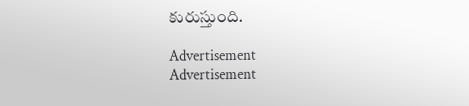కురుస్తుంది.

Advertisement
Advertisement